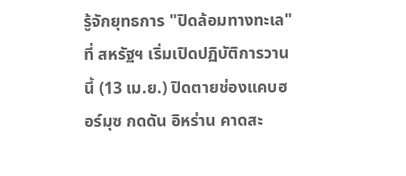รู้จักยุทธการ "ปิดล้อมทางทะเล" ที่ สหรัฐฯ เริ่มเปิดปฏิบัติการวานนี้ (13 เม.ย.) ปิดตายช่องแคบฮอร์มุซ กดดัน อิหร่าน คาดสะ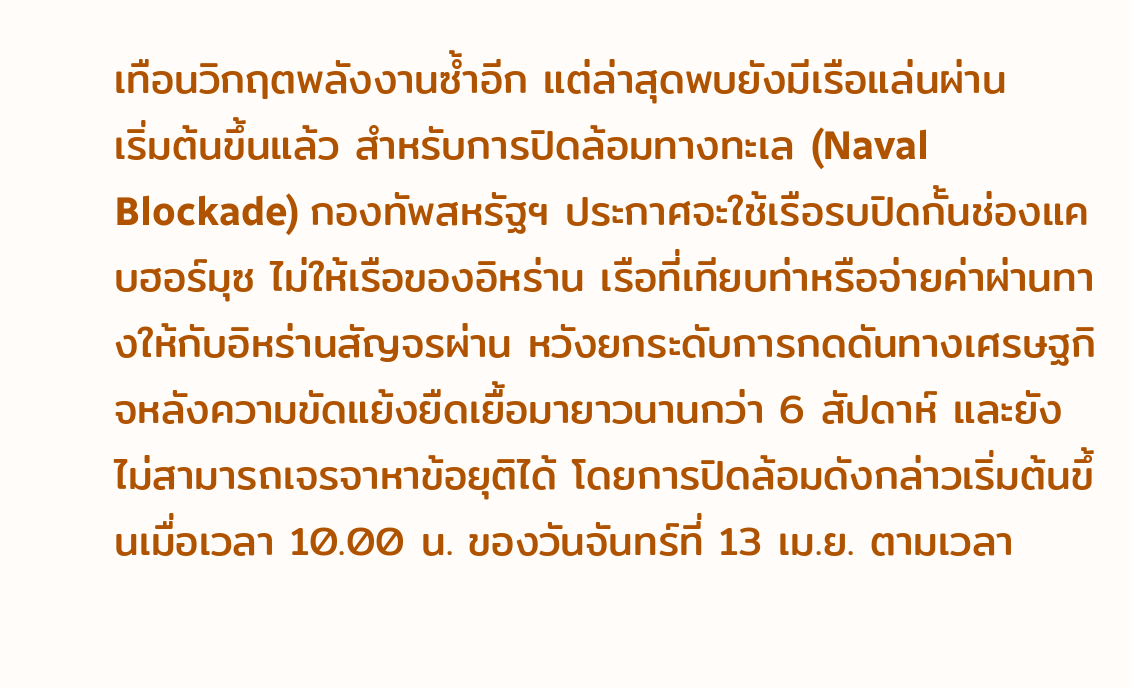เทือนวิกฤตพลังงานซ้ำอีก แต่ล่าสุดพบยังมีเรือแล่นผ่าน
เริ่มต้นขึ้นแล้ว สำหรับการปิดล้อมทางทะเล (Naval Blockade) กองทัพสหรัฐฯ ประกาศจะใช้เรือรบปิดกั้นช่องแคบฮอร์มุซ ไม่ให้เรือของอิหร่าน เรือที่เทียบท่าหรือจ่ายค่าผ่านทางให้กับอิหร่านสัญจรผ่าน หวังยกระดับการกดดันทางเศรษฐกิจหลังความขัดแย้งยืดเยื้อมายาวนานกว่า 6 สัปดาห์ และยังไม่สามารถเจรจาหาข้อยุติได้ โดยการปิดล้อมดังกล่าวเริ่มต้นขึ้นเมื่อเวลา 10.00 น. ของวันจันทร์ที่ 13 เม.ย. ตามเวลา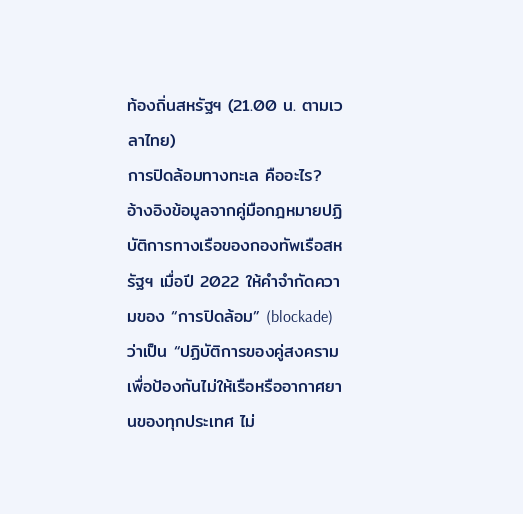ท้องถิ่นสหรัฐฯ (21.00 น. ตามเวลาไทย)
การปิดล้อมทางทะเล คืออะไร?
อ้างอิงข้อมูลจากคู่มือกฎหมายปฏิบัติการทางเรือของกองทัพเรือสหรัฐฯ เมื่อปี 2022 ให้คำจำกัดความของ “การปิดล้อม” (blockade) ว่าเป็น “ปฏิบัติการของคู่สงครามเพื่อป้องกันไม่ให้เรือหรืออากาศยานของทุกประเทศ ไม่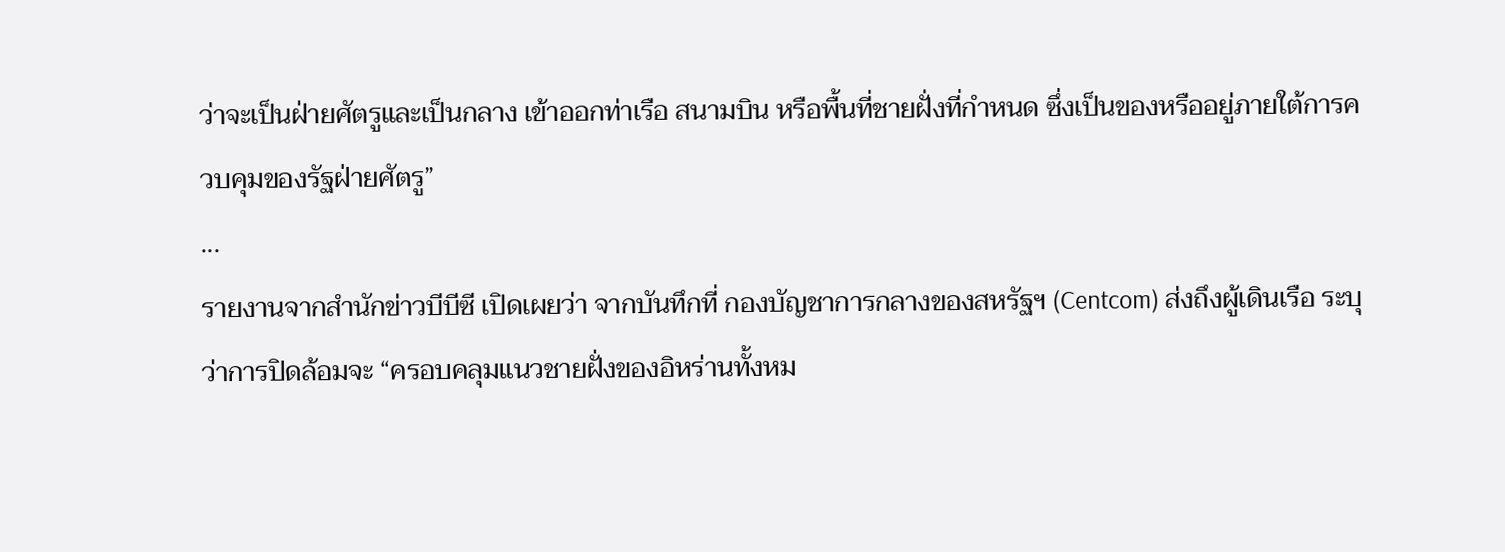ว่าจะเป็นฝ่ายศัตรูและเป็นกลาง เข้าออกท่าเรือ สนามบิน หรือพื้นที่ชายฝั่งที่กำหนด ซึ่งเป็นของหรืออยู่ภายใต้การควบคุมของรัฐฝ่ายศัตรู”
...
รายงานจากสำนักข่าวบีบีซี เปิดเผยว่า จากบันทึกที่ กองบัญชาการกลางของสหรัฐฯ (Centcom) ส่งถึงผู้เดินเรือ ระบุว่าการปิดล้อมจะ “ครอบคลุมแนวชายฝั่งของอิหร่านทั้งหม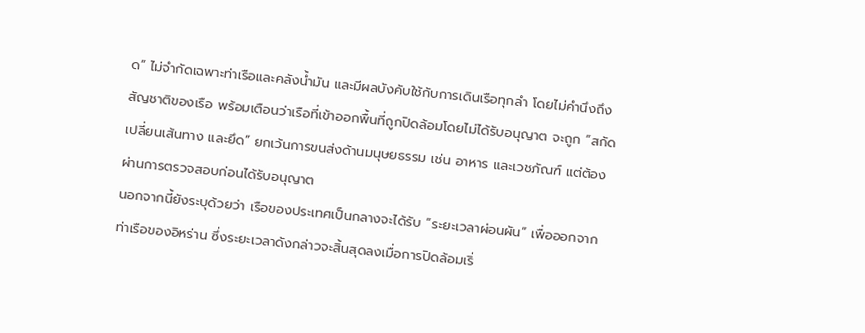ด” ไม่จำกัดเฉพาะท่าเรือและคลังน้ำมัน และมีผลบังคับใช้กับการเดินเรือทุกลำ โดยไม่คำนึงถึงสัญชาติของเรือ พร้อมเตือนว่าเรือที่เข้าออกพื้นที่ถูกปิดล้อมโดยไม่ได้รับอนุญาต จะถูก “สกัด เปลี่ยนเส้นทาง และยึด” ยกเว้นการขนส่งด้านมนุษยธรรม เช่น อาหาร และเวชภัณฑ์ แต่ต้องผ่านการตรวจสอบก่อนได้รับอนุญาต
นอกจากนี้ยังระบุด้วยว่า เรือของประเทศเป็นกลางจะได้รับ “ระยะเวลาผ่อนผัน” เพื่อออกจากท่าเรือของอิหร่าน ซึ่งระยะเวลาดังกล่าวจะสิ้นสุดลงเมื่อการปิดล้อมเริ่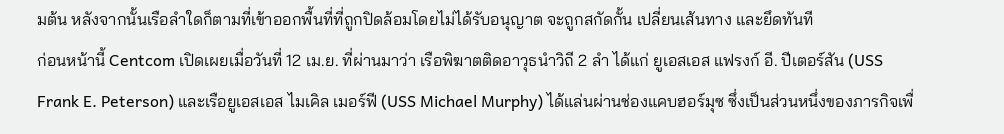มต้น หลังจากนั้นเรือลำใดก็ตามที่เข้าออกพื้นที่ที่ถูกปิดล้อมโดยไม่ได้รับอนุญาต จะถูกสกัดกั้น เปลี่ยนเส้นทาง และยึดทันที
ก่อนหน้านี้ Centcom เปิดเผยเมื่อวันที่ 12 เม.ย. ที่ผ่านมาว่า เรือพิฆาตติดอาวุธนำวิถี 2 ลำ ได้แก่ ยูเอสเอส แฟรงก์ อี. ปีเตอร์สัน (USS Frank E. Peterson) และเรือยูเอสเอส ไมเคิล เมอร์ฟี (USS Michael Murphy) ได้แล่นผ่านช่องแคบฮอร์มุซ ซึ่งเป็นส่วนหนึ่งของภารกิจเพื่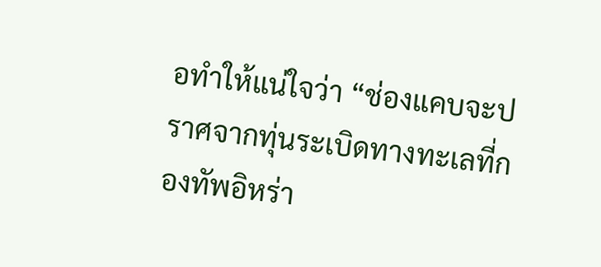อทำให้แน่ใจว่า “ช่องแคบจะปราศจากทุ่นระเบิดทางทะเลที่กองทัพอิหร่า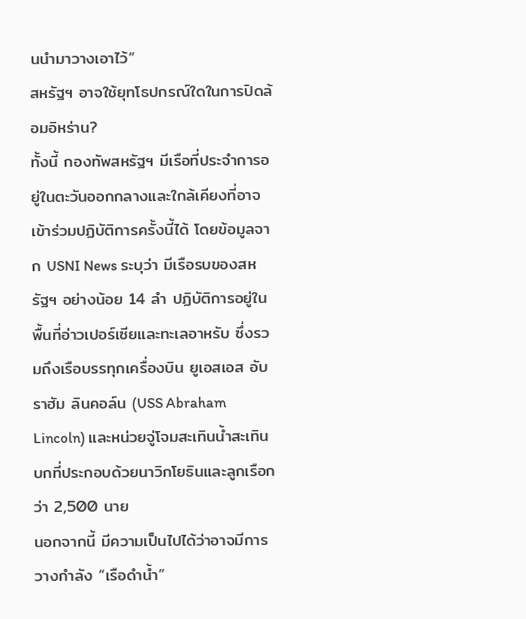นนำมาวางเอาไว้”
สหรัฐฯ อาจใช้ยุทโธปกรณ์ใดในการปิดล้อมอิหร่าน?
ทั้งนี้ กองทัพสหรัฐฯ มีเรือที่ประจำการอยู่ในตะวันออกกลางและใกล้เคียงที่อาจเข้าร่วมปฏิบัติการครั้งนี้ได้ โดยข้อมูลจาก USNI News ระบุว่า มีเรือรบของสหรัฐฯ อย่างน้อย 14 ลำ ปฏิบัติการอยู่ในพื้นที่อ่าวเปอร์เซียและทะเลอาหรับ ซึ่งรวมถึงเรือบรรทุกเครื่องบิน ยูเอสเอส อับราฮัม ลินคอล์น (USS Abraham Lincoln) และหน่วยจู่โจมสะเทินน้ำสะเทินบกที่ประกอบด้วยนาวิกโยธินและลูกเรือกว่า 2,500 นาย
นอกจากนี้ มีความเป็นไปได้ว่าอาจมีการวางกำลัง “เรือดำน้ำ”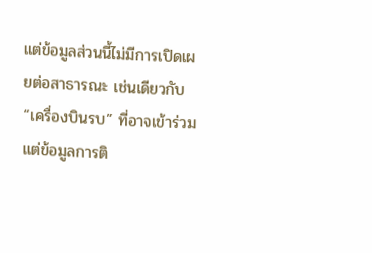แต่ข้อมูลส่วนนี้ไม่มีการเปิดเผยต่อสาธารณะ เช่นเดียวกับ “เครื่องบินรบ” ที่อาจเข้าร่วม แต่ข้อมูลการติ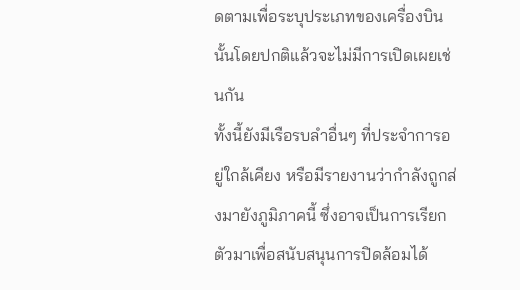ดตามเพื่อระบุประเภทของเครื่องบินนั้นโดยปกติแล้วจะไม่มีการเปิดเผยเช่นกัน
ทั้งนี้ยังมีเรือรบลำอื่นๆ ที่ประจำการอยู่ใกล้เคียง หรือมีรายงานว่ากำลังถูกส่งมายังภูมิภาคนี้ ซึ่งอาจเป็นการเรียกตัวมาเพื่อสนับสนุนการปิดล้อมได้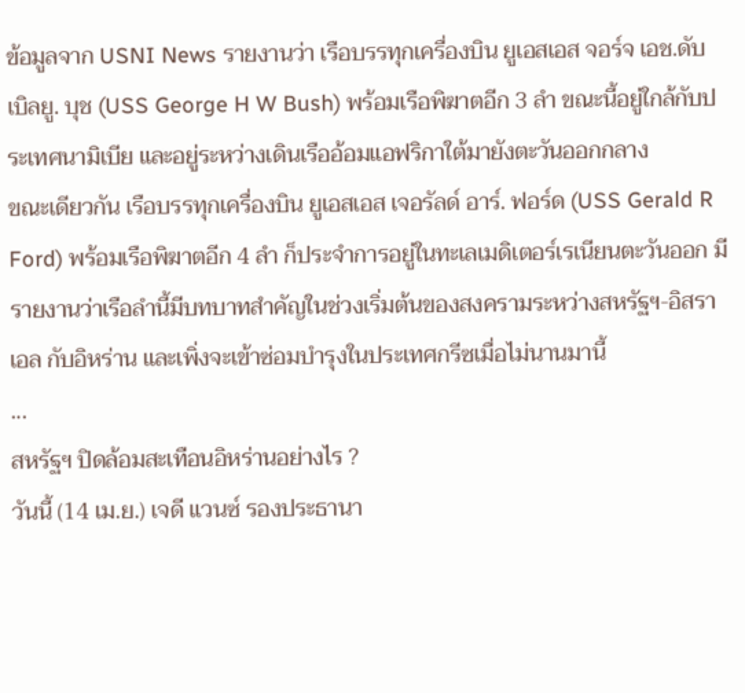ข้อมูลจาก USNI News รายงานว่า เรือบรรทุกเครื่องบิน ยูเอสเอส จอร์จ เอช.ดับเบิลยู. บุช (USS George H W Bush) พร้อมเรือพิฆาตอีก 3 ลำ ขณะนี้อยู่ใกล้กับประเทศนามิเบีย และอยู่ระหว่างเดินเรืออ้อมแอฟริกาใต้มายังตะวันออกกลาง
ขณะเดียวกัน เรือบรรทุกเครื่องบิน ยูเอสเอส เจอรัลด์ อาร์. ฟอร์ด (USS Gerald R Ford) พร้อมเรือพิฆาตอีก 4 ลำ ก็ประจำการอยู่ในทะเลเมดิเตอร์เรเนียนตะวันออก มีรายงานว่าเรือลำนี้มีบทบาทสำคัญในช่วงเริ่มต้นของสงครามระหว่างสหรัฐฯ-อิสราเอล กับอิหร่าน และเพิ่งจะเข้าซ่อมบำรุงในประเทศกรีซเมื่อไม่นานมานี้
...
สหรัฐฯ ปิดล้อมสะเทือนอิหร่านอย่างไร ?
วันนี้ (14 เม.ย.) เจดี แวนซ์ รองประธานา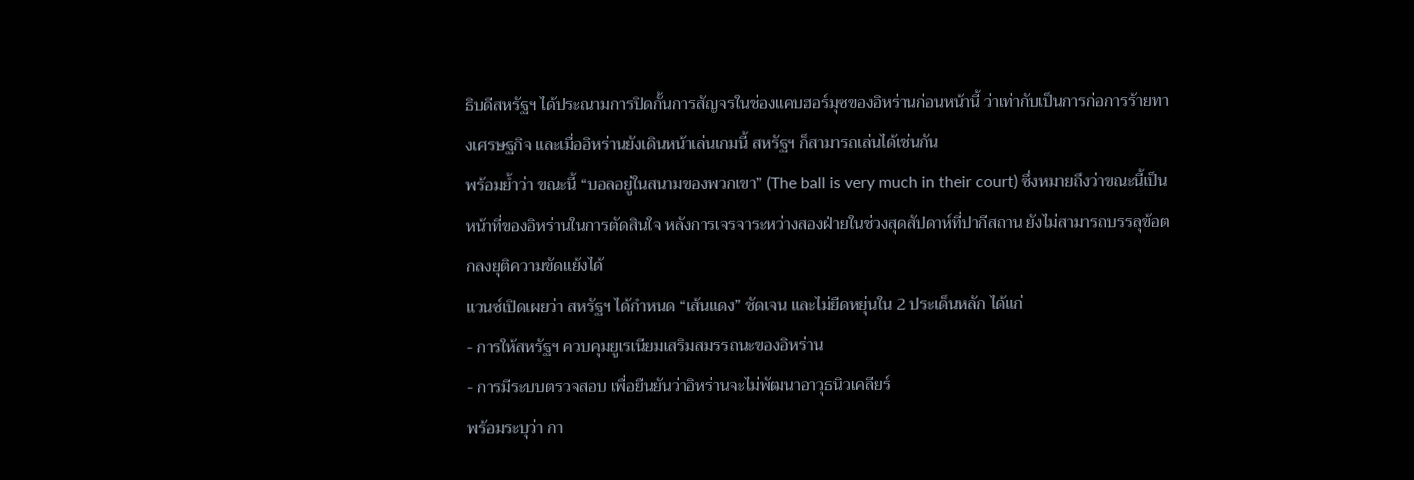ธิบดีสหรัฐฯ ได้ประณามการปิดกั้นการสัญจรในช่องแคบฮอร์มุซของอิหร่านก่อนหน้านี้ ว่าเท่ากับเป็นการก่อการร้ายทางเศรษฐกิจ และเมื่ออิหร่านยังเดินหน้าเล่นเกมนี้ สหรัฐฯ ก็สามารถเล่นได้เช่นกัน
พร้อมย้ำว่า ขณะนี้ “บอลอยู่ในสนามของพวกเขา” (The ball is very much in their court) ซึ่งหมายถึงว่าขณะนี้เป็นหน้าที่ของอิหร่านในการตัดสินใจ หลังการเจรจาระหว่างสองฝ่ายในช่วงสุดสัปดาห์ที่ปากีสถาน ยังไม่สามารถบรรลุข้อตกลงยุติความขัดแย้งได้
แวนซ์เปิดเผยว่า สหรัฐฯ ได้กำหนด “เส้นแดง” ชัดเจน และไม่ยืดหยุ่นใน 2 ประเด็นหลัก ได้แก่
- การให้สหรัฐฯ ควบคุมยูเรเนียมเสริมสมรรถนะของอิหร่าน
- การมีระบบตรวจสอบ เพื่อยืนยันว่าอิหร่านจะไม่พัฒนาอาวุธนิวเคลียร์
พร้อมระบุว่า กา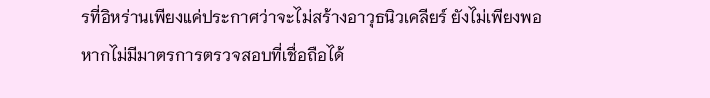รที่อิหร่านเพียงแค่ประกาศว่าจะไม่สร้างอาวุธนิวเคลียร์ ยังไม่เพียงพอ หากไม่มีมาตรการตรวจสอบที่เชื่อถือได้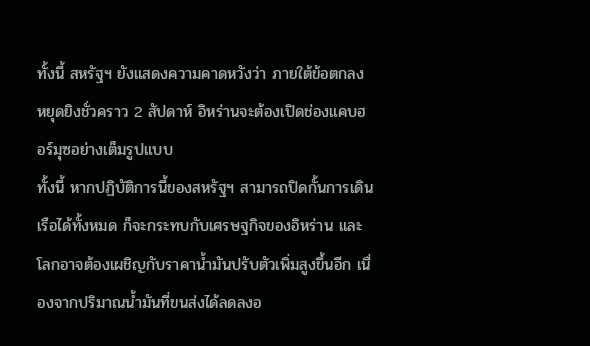ทั้งนี้ สหรัฐฯ ยังแสดงความคาดหวังว่า ภายใต้ข้อตกลงหยุดยิงชั่วคราว 2 สัปดาห์ อิหร่านจะต้องเปิดช่องแคบฮอร์มุซอย่างเต็มรูปแบบ
ทั้งนี้ หากปฏิบัติการนี้ของสหรัฐฯ สามารถปิดกั้นการเดินเรือได้ทั้งหมด ก็จะกระทบกับเศรษฐกิจของอิหร่าน และโลกอาจต้องเผชิญกับราคาน้ำมันปรับตัวเพิ่มสูงขึ้นอีก เนื่องจากปริมาณน้ำมันที่ขนส่งได้ลดลงอ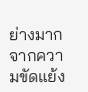ย่างมากจากความขัดแย้ง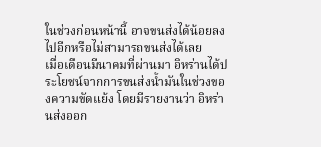ในช่วงก่อนหน้านี้ อาจขนส่งได้น้อยลงไปอีกหรือไม่สามารถขนส่งได้เลย
เมื่อเดือนมีนาคมที่ผ่านมา อิหร่านได้ประโยชน์จากการขนส่งน้ำมันในช่วงของความขัดแย้ง โดยมีรายงานว่า อิหร่านส่งออก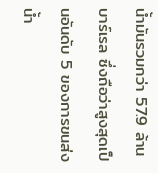น้ำมันรวมกว่า 57.9 ล้านบาร์เรล ซึ่งถือว่าสูงสุดเป็นอันดับ 5 ของการขนส่งน้ำ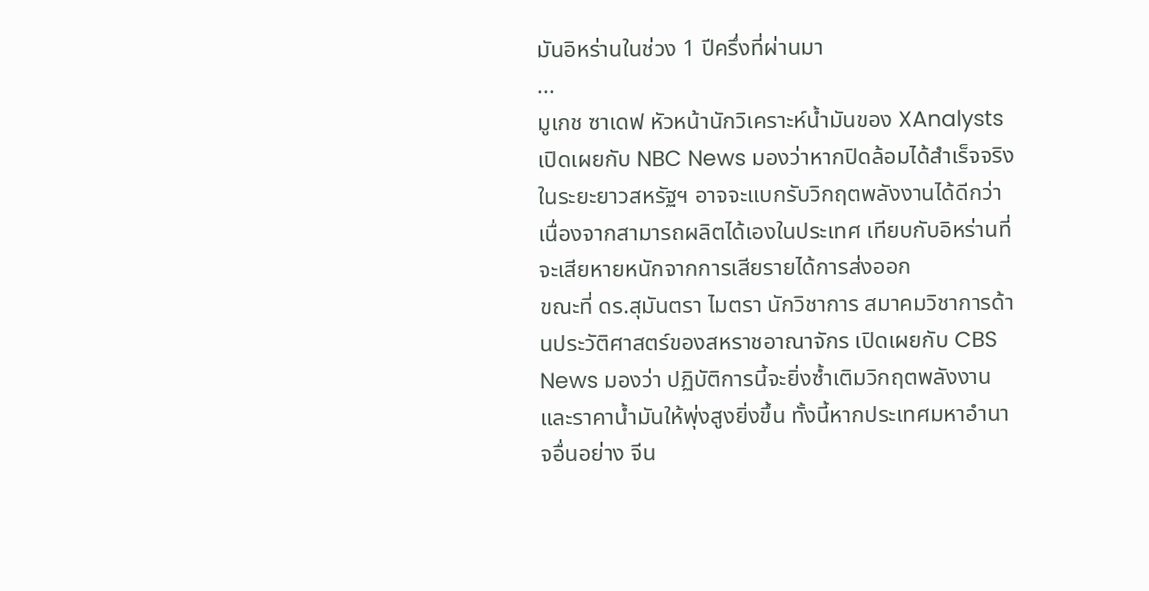มันอิหร่านในช่วง 1 ปีครึ่งที่ผ่านมา
...
มูเกช ซาเดฟ หัวหน้านักวิเคราะห์น้ำมันของ XAnalysts เปิดเผยกับ NBC News มองว่าหากปิดล้อมได้สำเร็จจริง ในระยะยาวสหรัฐฯ อาจจะแบกรับวิกฤตพลังงานได้ดีกว่าเนื่องจากสามารถผลิตได้เองในประเทศ เทียบกับอิหร่านที่จะเสียหายหนักจากการเสียรายได้การส่งออก
ขณะที่ ดร.สุมันตรา ไมตรา นักวิชาการ สมาคมวิชาการด้านประวัติศาสตร์ของสหราชอาณาจักร เปิดเผยกับ CBS News มองว่า ปฏิบัติการนี้จะยิ่งซ้ำเติมวิกฤตพลังงาน และราคาน้ำมันให้พุ่งสูงยิ่งขึ้น ทั้งนี้หากประเทศมหาอำนาจอื่นอย่าง จีน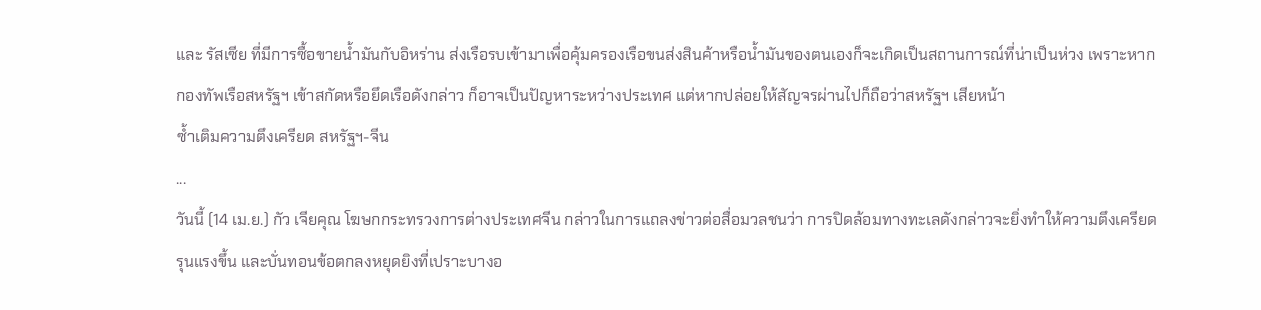และ รัสเซีย ที่มีการซื้อขายน้ำมันกับอิหร่าน ส่งเรือรบเข้ามาเพื่อคุ้มครองเรือขนส่งสินค้าหรือน้ำมันของตนเองก็จะเกิดเป็นสถานการณ์ที่น่าเป็นห่วง เพราะหากกองทัพเรือสหรัฐฯ เข้าสกัดหรือยึดเรือดังกล่าว ก็อาจเป็นปัญหาระหว่างประเทศ แต่หากปล่อยให้สัญจรผ่านไปก็ถือว่าสหรัฐฯ เสียหน้า
ซ้ำเติมความตึงเครียด สหรัฐฯ-จีน
...
วันนี้ (14 เม.ย.) กัว เจียคุณ โฆษกกระทรวงการต่างประเทศจีน กล่าวในการแถลงข่าวต่อสื่อมวลชนว่า การปิดล้อมทางทะเลดังกล่าวจะยิ่งทำให้ความตึงเครียดรุนแรงขึ้น และบั่นทอนข้อตกลงหยุดยิงที่เปราะบางอ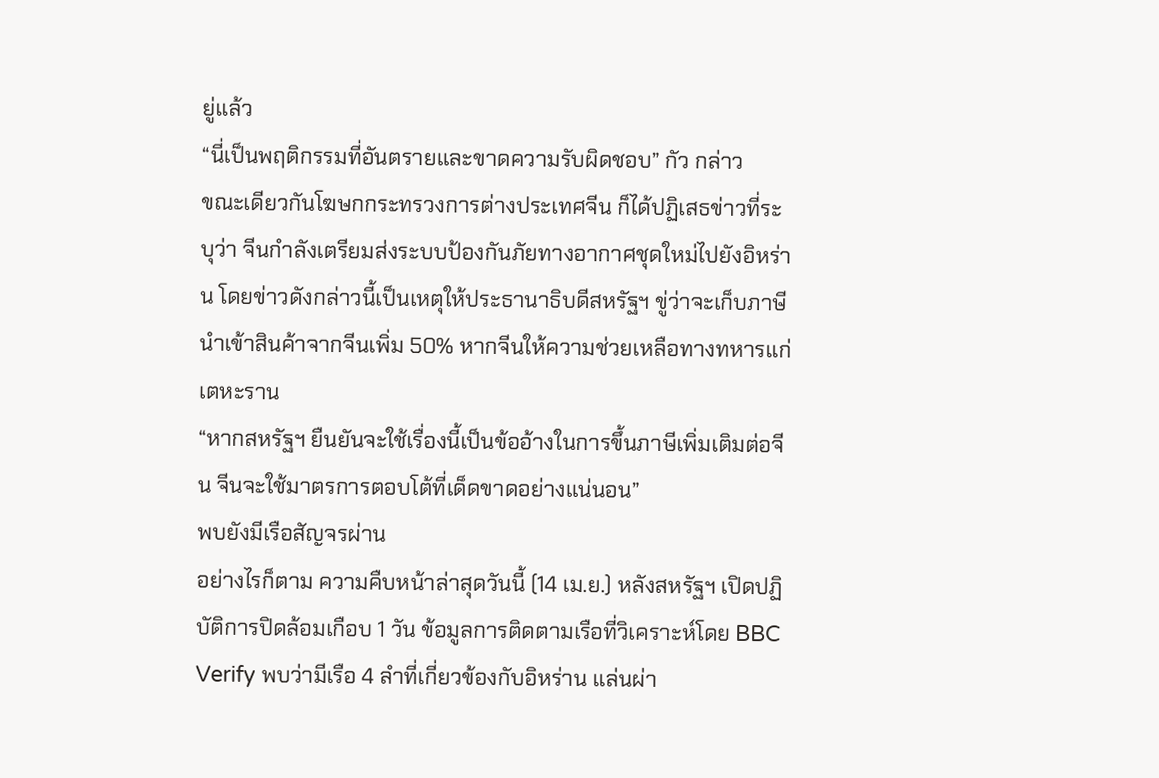ยู่แล้ว
“นี่เป็นพฤติกรรมที่อันตรายและขาดความรับผิดชอบ” กัว กล่าว
ขณะเดียวกันโฆษกกระทรวงการต่างประเทศจีน ก็ได้ปฏิเสธข่าวที่ระบุว่า จีนกำลังเตรียมส่งระบบป้องกันภัยทางอากาศชุดใหม่ไปยังอิหร่าน โดยข่าวดังกล่าวนี้เป็นเหตุให้ประธานาธิบดีสหรัฐฯ ขู่ว่าจะเก็บภาษีนำเข้าสินค้าจากจีนเพิ่ม 50% หากจีนให้ความช่วยเหลือทางทหารแก่เตหะราน
“หากสหรัฐฯ ยืนยันจะใช้เรื่องนี้เป็นข้ออ้างในการขึ้นภาษีเพิ่มเติมต่อจีน จีนจะใช้มาตรการตอบโต้ที่เด็ดขาดอย่างแน่นอน”
พบยังมีเรือสัญจรผ่าน
อย่างไรก็ตาม ความคืบหน้าล่าสุดวันนี้ (14 เม.ย.) หลังสหรัฐฯ เปิดปฏิบัติการปิดล้อมเกือบ 1 วัน ข้อมูลการติดตามเรือที่วิเคราะห์โดย BBC Verify พบว่ามีเรือ 4 ลำที่เกี่ยวข้องกับอิหร่าน แล่นผ่า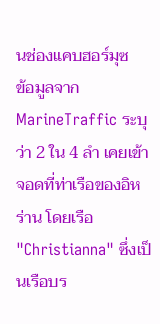นช่องแคบฮอร์มุซ
ข้อมูลจาก MarineTraffic ระบุว่า 2 ใน 4 ลำ เคยเข้าจอดที่ท่าเรือของอิหร่าน โดยเรือ "Christianna" ซึ่งเป็นเรือบร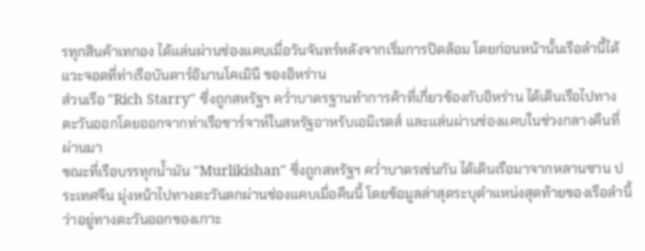รทุกสินค้าเทกอง ได้แล่นผ่านช่องแคบเมื่อวันจันทร์หลังจากเริ่มการปิดล้อม โดยก่อนหน้านั้นเรือลำนี้ได้แวะจอดที่ท่าเรือบันดาร์อิมานโคเมินี ของอิหร่าน
ส่วนเรือ "Rich Starry" ซึ่งถูกสหรัฐฯ คว่ำบาตรฐานทำการค้าที่เกี่ยวข้องกับอิหร่าน ได้เดินเรือไปทางตะวันออกโดยออกจากท่าเรือชาร์จาห์ในสหรัฐอาหรับเอมิเรตส์ และแล่นผ่านช่องแคบในช่วงกลางคืนที่ผ่านมา
ขณะที่เรือบรรทุกน้ำมัน "Murlikishan" ซึ่งถูกสหรัฐฯ คว่ำบาตรเช่นกัน ได้เดินเรือมาจากหลานซาน ประเทศจีน มุ่งหน้าไปทางตะวันตกผ่านช่องแคบเมื่อคืนนี้ โดยข้อมูลล่าสุดระบุตำแหน่งสุดท้ายของเรือลำนี้ว่าอยู่ทางตะวันออกของเกาะ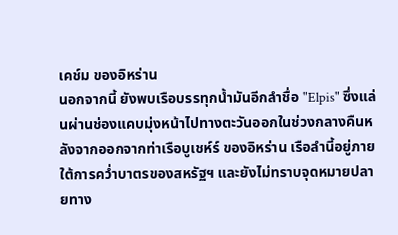เคช์ม ของอิหร่าน
นอกจากนี้ ยังพบเรือบรรทุกน้ำมันอีกลำชื่อ "Elpis" ซึ่งแล่นผ่านช่องแคบมุ่งหน้าไปทางตะวันออกในช่วงกลางคืนหลังจากออกจากท่าเรือบูเชห์ร์ ของอิหร่าน เรือลำนี้อยู่ภายใต้การคว่ำบาตรของสหรัฐฯ และยังไม่ทราบจุดหมายปลายทาง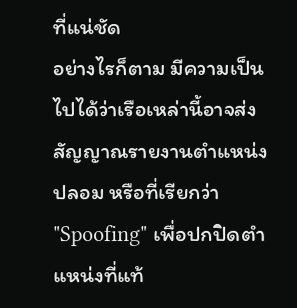ที่แน่ชัด
อย่างไรก็ตาม มีความเป็นไปได้ว่าเรือเหล่านี้อาจส่งสัญญาณรายงานตำแหน่งปลอม หรือที่เรียกว่า "Spoofing" เพื่อปกปิดตำแหน่งที่แท้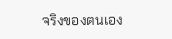จริงของตนเอง